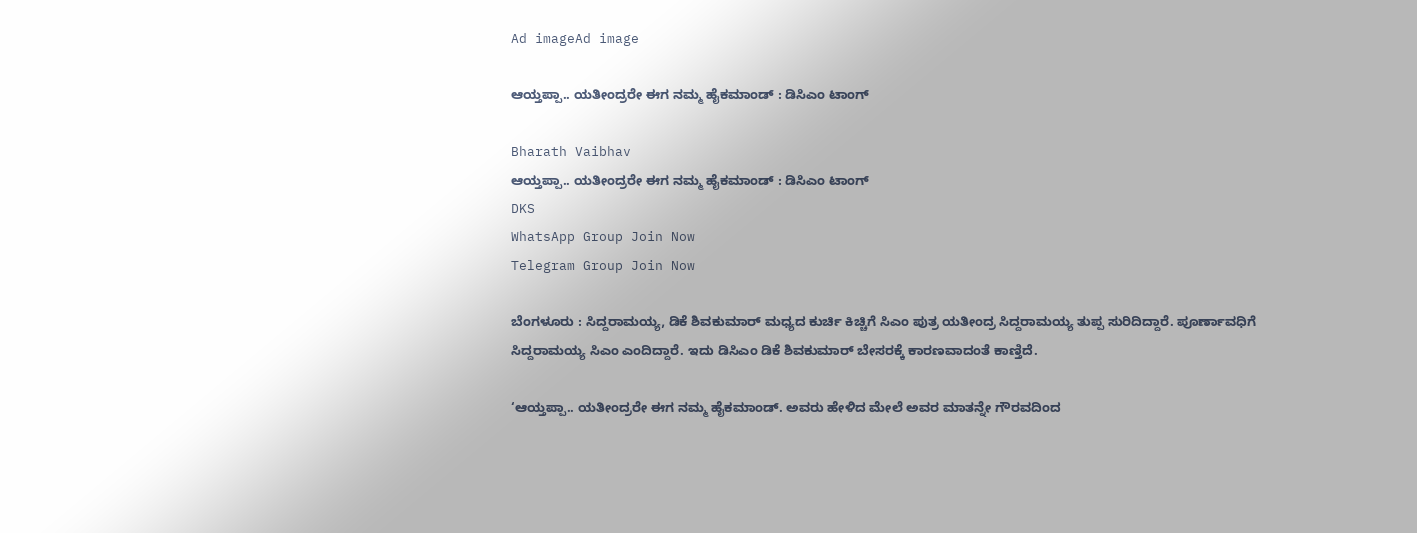Ad imageAd image

ಆಯ್ತಪ್ಪಾ.. ಯತೀಂದ್ರರೇ ಈಗ ನಮ್ಮ ಹೈಕಮಾಂಡ್ : ಡಿಸಿಎಂ ಟಾಂಗ್

Bharath Vaibhav
ಆಯ್ತಪ್ಪಾ.. ಯತೀಂದ್ರರೇ ಈಗ ನಮ್ಮ ಹೈಕಮಾಂಡ್ : ಡಿಸಿಎಂ ಟಾಂಗ್
DKS
WhatsApp Group Join Now
Telegram Group Join Now

ಬೆಂಗಳೂರು : ಸಿದ್ದರಾಮಯ್ಯ, ಡಿಕೆ ಶಿವಕುಮಾರ್ ಮಧ್ಯದ ಕುರ್ಚಿ ಕಿಚ್ಚಿಗೆ ಸಿಎಂ‌ ಪುತ್ರ ಯತೀಂದ್ರ ಸಿದ್ದರಾಮಯ್ಯ ತುಪ್ಪ ಸುರಿದಿದ್ದಾರೆ‌. ಪೂರ್ಣಾವಧಿಗೆ ಸಿದ್ದರಾಮಯ್ಯ ಸಿಎಂ ಎಂದಿದ್ದಾರೆ. ಇದು ಡಿಸಿಎಂ ಡಿಕೆ ಶಿವಕುಮಾರ್ ಬೇಸರಕ್ಕೆ ಕಾರಣವಾದಂತೆ ಕಾಣ್ತಿದೆ.

‘ಆಯ್ತಪ್ಪಾ.. ಯತೀಂದ್ರರೇ ಈಗ ನಮ್ಮ ಹೈಕಮಾಂಡ್. ಅವರು ಹೇಳಿದ ಮೇಲೆ ಅವರ ಮಾತನ್ನೇ ಗೌರವದಿಂದ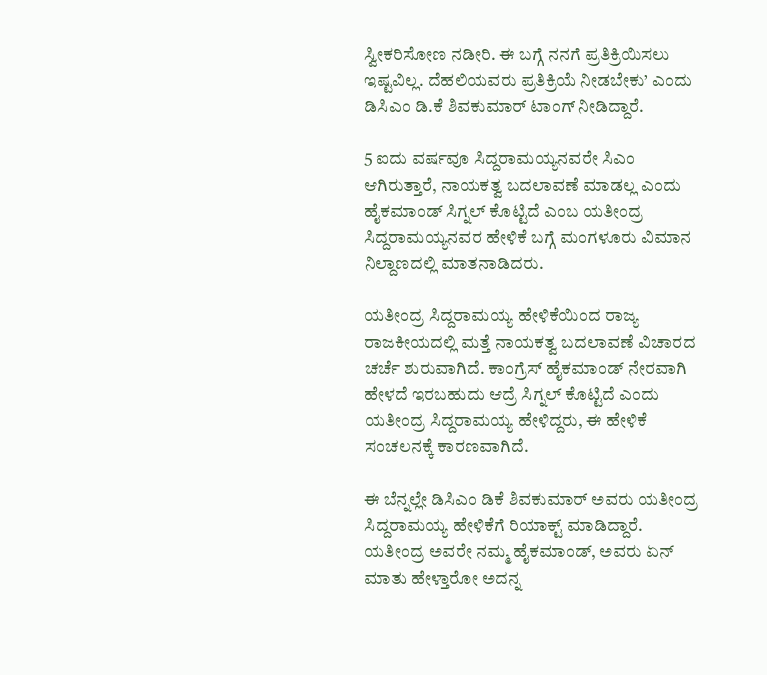ಸ್ವೀಕರಿಸೋಣ ನಡೀರಿ. ಈ ಬಗ್ಗೆ ನನಗೆ ಪ್ರತಿಕ್ರಿಯಿಸಲು ಇಷ್ಟವಿಲ್ಲ. ದೆಹಲಿಯವರು ಪ್ರತಿಕ್ರಿಯೆ ನೀಡಬೇಕು’ ಎಂದು ಡಿಸಿಎಂ ಡಿ.ಕೆ ಶಿವಕುಮಾರ್ ಟಾಂಗ್ ನೀಡಿದ್ದಾರೆ.

5 ಐದು ವರ್ಷವೂ ಸಿದ್ದರಾಮಯ್ಯನವರೇ ಸಿಎಂ ಆಗಿರುತ್ತಾರೆ, ನಾಯಕತ್ವ ಬದಲಾವಣೆ ಮಾಡಲ್ಲ ಎಂದು ಹೈಕಮಾಂಡ್ ಸಿಗ್ನಲ್ ಕೊಟ್ಟಿದೆ ಎಂಬ ಯತೀಂದ್ರ ಸಿದ್ದರಾಮಯ್ಯನವರ ಹೇಳಿಕೆ ಬಗ್ಗೆ ಮಂಗಳೂರು ವಿಮಾನ ನಿಲ್ದಾಣದಲ್ಲಿ ಮಾತನಾಡಿದರು.

ಯತೀಂದ್ರ ಸಿದ್ದರಾಮಯ್ಯ ಹೇಳಿಕೆಯಿಂದ ರಾಜ್ಯ ರಾಜಕೀಯದಲ್ಲಿ ಮತ್ತೆ ನಾಯಕತ್ವ ಬದಲಾವಣೆ ವಿಚಾರದ ಚರ್ಚೆ ಶುರುವಾಗಿದೆ. ಕಾಂಗ್ರೆಸ್ ಹೈಕಮಾಂಡ್ ನೇರವಾಗಿ ಹೇಳದೆ ಇರಬಹುದು ಆದ್ರೆ ಸಿಗ್ನಲ್ ಕೊಟ್ಟಿದೆ ಎಂದು ಯತೀಂದ್ರ ಸಿದ್ದರಾಮಯ್ಯ ಹೇಳಿದ್ದರು, ಈ ಹೇಳಿಕೆ ಸಂಚಲನಕ್ಕೆ ಕಾರಣವಾಗಿದೆ.

ಈ ಬೆನ್ನಲ್ಲೇ ಡಿಸಿಎಂ ಡಿಕೆ ಶಿವಕುಮಾರ್ ಅವರು ಯತೀಂದ್ರ ಸಿದ್ದರಾಮಯ್ಯ ಹೇಳಿಕೆಗೆ ರಿಯಾಕ್ಟ್ ಮಾಡಿದ್ದಾರೆ. ಯತೀಂದ್ರ ಅವರೇ ನಮ್ಮ ಹೈಕಮಾಂಡ್, ಅವರು ಏನ್ ಮಾತು ಹೇಳ್ತಾರೋ ಅದನ್ನ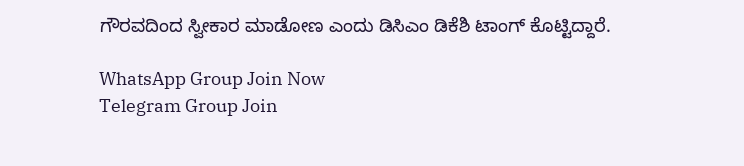ಗೌರವದಿಂದ ಸ್ವೀಕಾರ ಮಾಡೋಣ ಎಂದು ಡಿಸಿಎಂ ಡಿಕೆಶಿ ಟಾಂಗ್ ಕೊಟ್ಟಿದ್ದಾರೆ.

WhatsApp Group Join Now
Telegram Group Join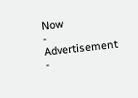Now
- Advertisement -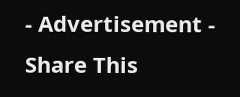- Advertisement -
Share This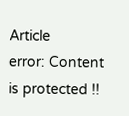Article
error: Content is protected !!